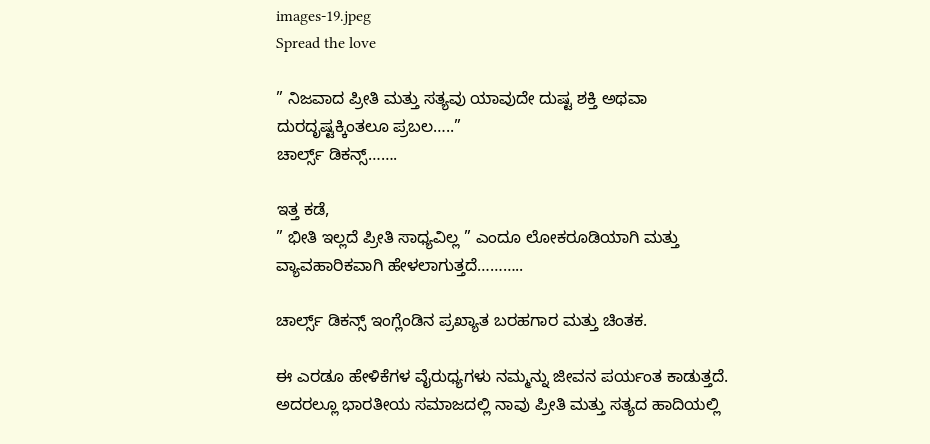images-19.jpeg
Spread the love

” ನಿಜವಾದ ಪ್ರೀತಿ ಮತ್ತು ಸತ್ಯವು ಯಾವುದೇ ದುಷ್ಟ ಶಕ್ತಿ ಅಥವಾ ದುರದೃಷ್ಟಕ್ಕಿಂತಲೂ ಪ್ರಬಲ…..”
ಚಾರ್ಲ್ಸ್ ಡಿಕನ್ಸ್…….

ಇತ್ತ ಕಡೆ,
” ಭೀತಿ ಇಲ್ಲದೆ ಪ್ರೀತಿ ಸಾಧ್ಯವಿಲ್ಲ ” ಎಂದೂ ಲೋಕರೂಡಿಯಾಗಿ ಮತ್ತು ವ್ಯಾವಹಾರಿಕವಾಗಿ ಹೇಳಲಾಗುತ್ತದೆ………..

ಚಾರ್ಲ್ಸ್ ಡಿಕನ್ಸ್ ಇಂಗ್ಲೆಂಡಿನ ಪ್ರಖ್ಯಾತ ಬರಹಗಾರ ಮತ್ತು ಚಿಂತಕ.

ಈ ಎರಡೂ ಹೇಳಿಕೆಗಳ ವೈರುಧ್ಯಗಳು ನಮ್ಮನ್ನು ಜೀವನ ಪರ್ಯಂತ ಕಾಡುತ್ತದೆ. ಅದರಲ್ಲೂ ಭಾರತೀಯ ಸಮಾಜದಲ್ಲಿ ನಾವು ಪ್ರೀತಿ ಮತ್ತು ಸತ್ಯದ ಹಾದಿಯಲ್ಲಿ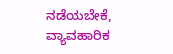ನಡೆಯಬೇಕೆ, ವ್ಯಾವಹಾರಿಕ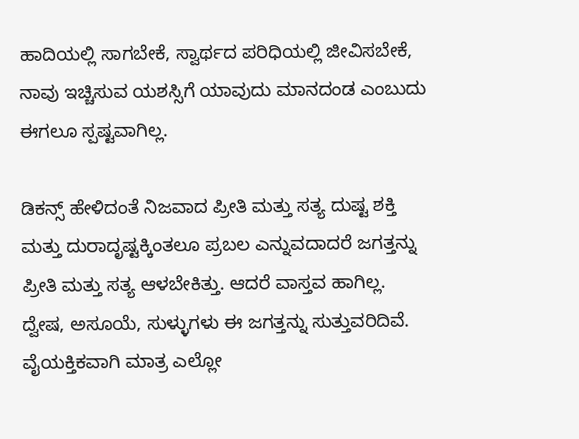ಹಾದಿಯಲ್ಲಿ ಸಾಗಬೇಕೆ, ಸ್ವಾರ್ಥದ ಪರಿಧಿಯಲ್ಲಿ ಜೀವಿಸಬೇಕೆ, ನಾವು ಇಚ್ಚಿಸುವ ಯಶಸ್ಸಿಗೆ ಯಾವುದು ಮಾನದಂಡ ಎಂಬುದು ಈಗಲೂ ಸ್ಪಷ್ಟವಾಗಿಲ್ಲ.

ಡಿಕನ್ಸ್ ಹೇಳಿದಂತೆ ನಿಜವಾದ ಪ್ರೀತಿ ಮತ್ತು ಸತ್ಯ ದುಷ್ಟ ಶಕ್ತಿ ಮತ್ತು ದುರಾದೃಷ್ಟಕ್ಕಿಂತಲೂ ಪ್ರಬಲ ಎನ್ನುವದಾದರೆ ಜಗತ್ತನ್ನು ಪ್ರೀತಿ ಮತ್ತು ಸತ್ಯ ಆಳಬೇಕಿತ್ತು. ಆದರೆ ವಾಸ್ತವ ಹಾಗಿಲ್ಲ. ದ್ವೇಷ, ಅಸೂಯೆ, ಸುಳ್ಳುಗಳು ಈ ಜಗತ್ತನ್ನು ಸುತ್ತುವರಿದಿವೆ. ವೈಯಕ್ತಿಕವಾಗಿ ಮಾತ್ರ ಎಲ್ಲೋ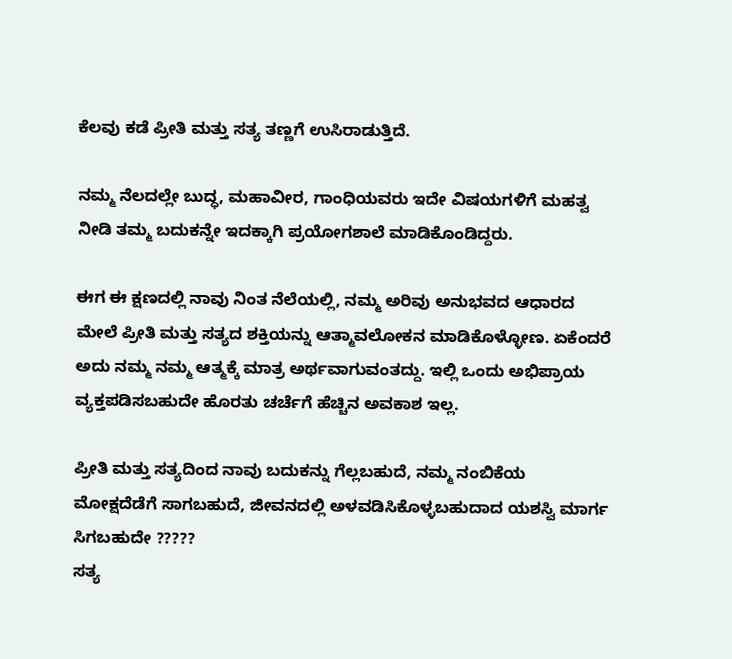ಕೆಲವು ಕಡೆ ಪ್ರೀತಿ ಮತ್ತು ಸತ್ಯ ತಣ್ಣಗೆ ಉಸಿರಾಡುತ್ತಿದೆ.

ನಮ್ಮ ನೆಲದಲ್ಲೇ ಬುದ್ಧ, ಮಹಾವೀರ, ಗಾಂಧಿಯವರು ಇದೇ ವಿಷಯಗಳಿಗೆ ಮಹತ್ವ ನೀಡಿ ತಮ್ಮ ಬದುಕನ್ನೇ ಇದಕ್ಕಾಗಿ ಪ್ರಯೋಗಶಾಲೆ ಮಾಡಿಕೊಂಡಿದ್ದರು.

ಈಗ ಈ ಕ್ಷಣದಲ್ಲಿ ನಾವು ನಿಂತ ನೆಲೆಯಲ್ಲಿ, ನಮ್ಮ ಅರಿವು ಅನುಭವದ ಆಧಾರದ ಮೇಲೆ ಪ್ರೀತಿ ಮತ್ತು ಸತ್ಯದ ಶಕ್ತಿಯನ್ನು ಆತ್ಮಾವಲೋಕನ ಮಾಡಿಕೊಳ್ಳೋಣ. ಏಕೆಂದರೆ ಅದು ನಮ್ಮ ನಮ್ಮ ಆತ್ಮಕ್ಕೆ ಮಾತ್ರ ಅರ್ಥವಾಗುವಂತದ್ದು. ಇಲ್ಲಿ ಒಂದು ಅಭಿಪ್ರಾಯ ವ್ಯಕ್ತಪಡಿಸಬಹುದೇ ಹೊರತು ಚರ್ಚೆಗೆ ಹೆಚ್ಚಿನ ಅವಕಾಶ ಇಲ್ಲ.

ಪ್ರೀತಿ ಮತ್ತು ಸತ್ಯದಿಂದ ನಾವು ಬದುಕನ್ನು ಗೆಲ್ಲಬಹುದೆ, ನಮ್ಮ ನಂಬಿಕೆಯ ಮೋಕ್ಷದೆಡೆಗೆ ಸಾಗಬಹುದೆ, ಜೀವನದಲ್ಲಿ ಅಳವಡಿಸಿಕೊಳ್ಳಬಹುದಾದ ಯಶಸ್ವಿ ಮಾರ್ಗ ಸಿಗಬಹುದೇ ?????
ಸತ್ಯ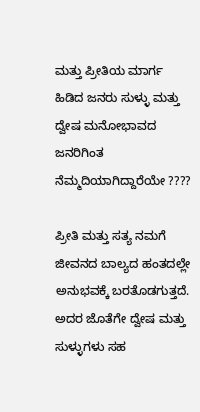ಮತ್ತು ಪ್ರೀತಿಯ ಮಾರ್ಗ ಹಿಡಿದ ಜನರು ಸುಳ್ಳು ಮತ್ತು ದ್ವೇಷ ಮನೋಭಾವದ ಜನರಿಗಿಂತ ನೆಮ್ಮದಿಯಾಗಿದ್ದಾರೆಯೇ ????

ಪ್ರೀತಿ ಮತ್ತು ಸತ್ಯ ನಮಗೆ ಜೀವನದ ಬಾಲ್ಯದ ಹಂತದಲ್ಲೇ ಅನುಭವಕ್ಕೆ ಬರತೊಡಗುತ್ತದೆ. ಅದರ ಜೊತೆಗೇ ದ್ವೇಷ ಮತ್ತು ಸುಳ್ಳುಗಳು ಸಹ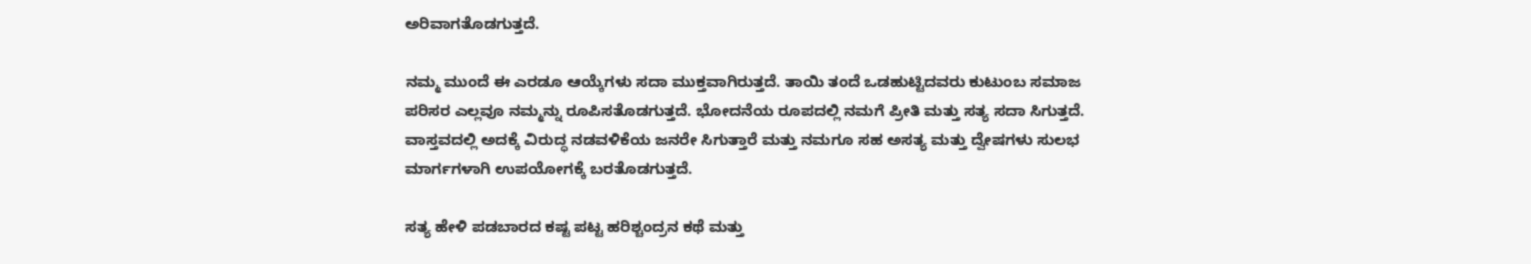ಅರಿವಾಗತೊಡಗುತ್ತದೆ.

ನಮ್ಮ ಮುಂದೆ ಈ ಎರಡೂ ಆಯ್ಕೆಗಳು ಸದಾ ಮುಕ್ತವಾಗಿರುತ್ತದೆ. ತಾಯಿ ತಂದೆ ಒಡಹುಟ್ಟಿದವರು ಕುಟುಂಬ ಸಮಾಜ ಪರಿಸರ ಎಲ್ಲವೂ ನಮ್ಮನ್ನು ರೂಪಿಸತೊಡಗುತ್ತದೆ. ಭೋದನೆಯ ರೂಪದಲ್ಲಿ ನಮಗೆ ಪ್ರೀತಿ ಮತ್ತು ಸತ್ಯ ಸದಾ ಸಿಗುತ್ತದೆ. ವಾಸ್ತವದಲ್ಲಿ ಅದಕ್ಕೆ ವಿರುದ್ಧ ನಡವಳಿಕೆಯ ಜನರೇ ಸಿಗುತ್ತಾರೆ ಮತ್ತು ನಮಗೂ ಸಹ ಅಸತ್ಯ ಮತ್ತು ದ್ವೇಷಗಳು ಸುಲಭ ಮಾರ್ಗಗಳಾಗಿ ಉಪಯೋಗಕ್ಕೆ ಬರತೊಡಗುತ್ತದೆ.

ಸತ್ಯ ಹೇಳಿ ಪಡಬಾರದ ಕಷ್ಟ ಪಟ್ಟ ಹರಿಶ್ಚಂದ್ರನ ಕಥೆ ಮತ್ತು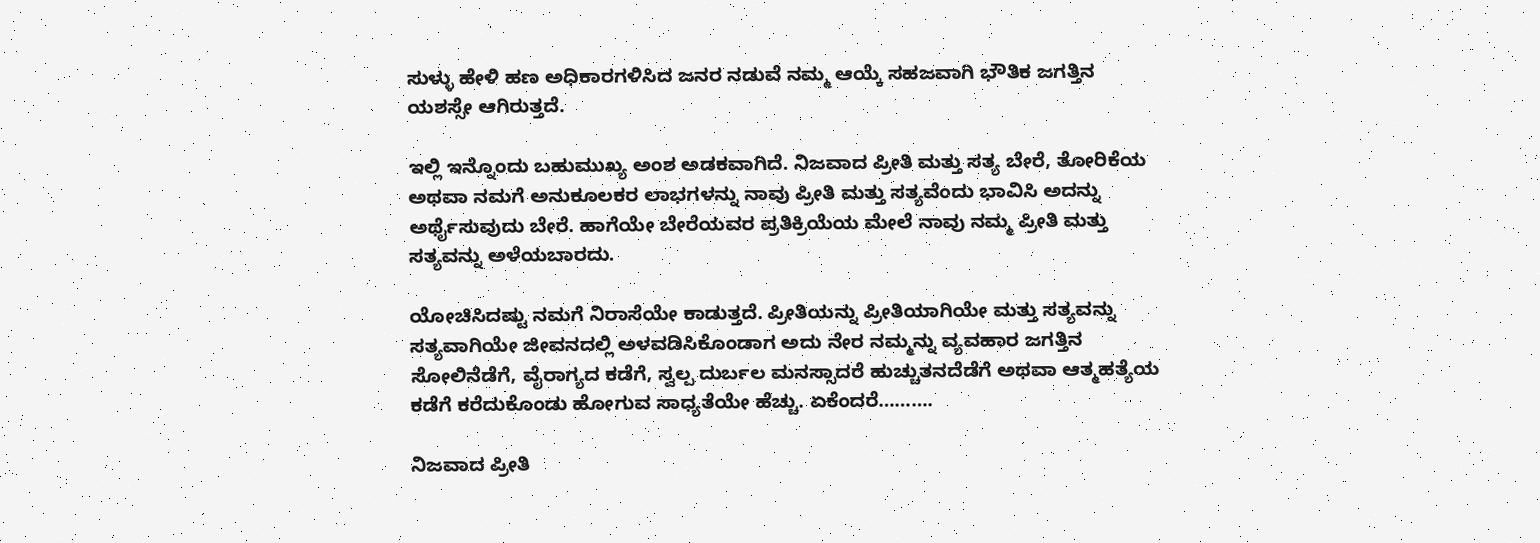ಸುಳ್ಳು ಹೇಳಿ ಹಣ ಅಧಿಕಾರಗಳಿಸಿದ ಜನರ ನಡುವೆ ನಮ್ಮ ಆಯ್ಕೆ ಸಹಜವಾಗಿ ಭೌತಿಕ ಜಗತ್ತಿನ ಯಶಸ್ಸೇ ಆಗಿರುತ್ತದೆ.

ಇಲ್ಲಿ ಇನ್ನೊಂದು ಬಹುಮುಖ್ಯ ಅಂಶ ಅಡಕವಾಗಿದೆ. ನಿಜವಾದ ಪ್ರೀತಿ ಮತ್ತು ಸತ್ಯ ಬೇರೆ, ತೋರಿಕೆಯ ಅಥವಾ ನಮಗೆ ಅನುಕೂಲಕರ ಲಾಭಗಳನ್ನು ನಾವು ಪ್ರೀತಿ ಮತ್ತು ಸತ್ಯವೆಂದು ಭಾವಿಸಿ ಅದನ್ನು ಅರ್ಥೈಸುವುದು ಬೇರೆ. ಹಾಗೆಯೇ ಬೇರೆಯವರ ಪ್ರತಿಕ್ರಿಯೆಯ ಮೇಲೆ ನಾವು ನಮ್ಮ ಪ್ರೀತಿ ಮತ್ತು ಸತ್ಯವನ್ನು ಅಳೆಯಬಾರದು.

ಯೋಚಿಸಿದಷ್ಟು ನಮಗೆ ನಿರಾಸೆಯೇ ಕಾಡುತ್ತದೆ. ಪ್ರೀತಿಯನ್ನು ಪ್ರೀತಿಯಾಗಿಯೇ ಮತ್ತು ಸತ್ಯವನ್ನು ಸತ್ಯವಾಗಿಯೇ ಜೀವನದಲ್ಲಿ ಅಳವಡಿಸಿಕೊಂಡಾಗ ಅದು ನೇರ ನಮ್ಮನ್ನು ವ್ಯವಹಾರ ಜಗತ್ತಿನ ಸೋಲಿನೆಡೆಗೆ, ವೈರಾಗ್ಯದ ಕಡೆಗೆ, ಸ್ವಲ್ಪ ದುರ್ಬಲ ಮನಸ್ಸಾದರೆ ಹುಚ್ಚುತನದೆಡೆಗೆ ಅಥವಾ ಆತ್ಮಹತ್ಯೆಯ ಕಡೆಗೆ ಕರೆದುಕೊಂಡು ಹೋಗುವ ಸಾಧ್ಯತೆಯೇ ಹೆಚ್ಚು. ಏಕೆಂದರೆ……….

ನಿಜವಾದ ಪ್ರೀತಿ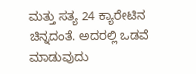ಮತ್ತು ಸತ್ಯ 24 ಕ್ಯಾರೇಟಿನ ಚಿನ್ನದಂತೆ. ಅದರಲ್ಲಿ ಒಡವೆ ಮಾಡುವುದು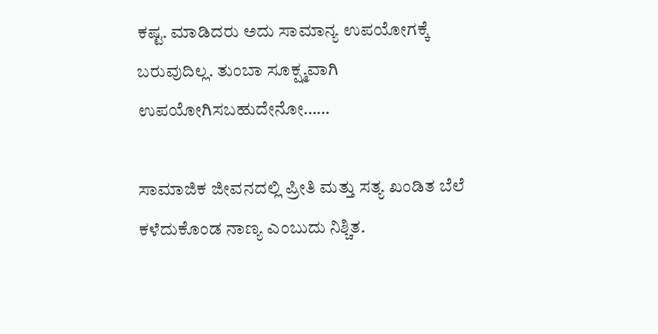ಕಷ್ಟ. ಮಾಡಿದರು ಅದು ಸಾಮಾನ್ಯ ಉಪಯೋಗಕ್ಕೆ ಬರುವುದಿಲ್ಲ. ತುಂಬಾ ಸೂಕ್ಷ್ಮವಾಗಿ ಉಪಯೋಗಿಸಬಹುದೇನೋ……

ಸಾಮಾಜಿಕ ಜೀವನದಲ್ಲಿ ಪ್ರೀತಿ ಮತ್ತು ಸತ್ಯ ಖಂಡಿತ ಬೆಲೆ ಕಳೆದುಕೊಂಡ ನಾಣ್ಯ ಎಂಬುದು ನಿಶ್ಚಿತ.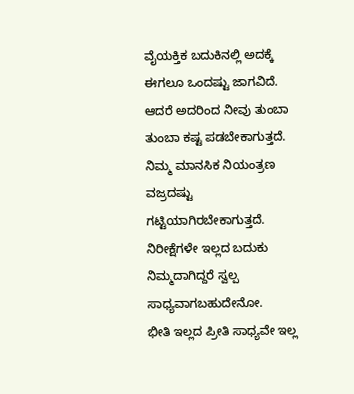ವೈಯಕ್ತಿಕ ಬದುಕಿನಲ್ಲಿ ಅದಕ್ಕೆ ಈಗಲೂ ಒಂದಷ್ಟು ಜಾಗವಿದೆ. ಆದರೆ ಅದರಿಂದ ನೀವು ತುಂಬಾ ತುಂಬಾ ಕಷ್ಟ ಪಡಬೇಕಾಗುತ್ತದೆ. ನಿಮ್ಮ ಮಾನಸಿಕ ನಿಯಂತ್ರಣ ವಜ್ರದಷ್ಟು ಗಟ್ಟಿಯಾಗಿರಬೇಕಾಗುತ್ತದೆ. ನಿರೀಕ್ಷೆಗಳೇ ಇಲ್ಲದ ಬದುಕು ನಿಮ್ಮದಾಗಿದ್ದರೆ ಸ್ವಲ್ಪ ಸಾಧ್ಯವಾಗಬಹುದೇನೋ.
ಭೀತಿ ಇಲ್ಲದ ಪ್ರೀತಿ ಸಾಧ್ಯವೇ ಇಲ್ಲ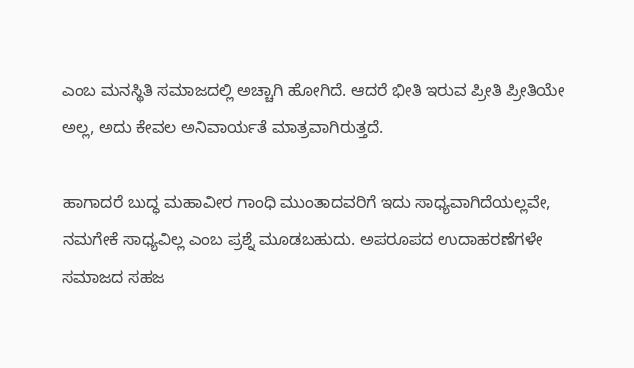ಎಂಬ ಮನಸ್ಥಿತಿ ಸಮಾಜದಲ್ಲಿ ಅಚ್ಚಾಗಿ ಹೋಗಿದೆ. ಆದರೆ ಭೀತಿ ಇರುವ ಪ್ರೀತಿ ಪ್ರೀತಿಯೇ ಅಲ್ಲ, ಅದು ಕೇವಲ ಅನಿವಾರ್ಯತೆ ಮಾತ್ರವಾಗಿರುತ್ತದೆ.

ಹಾಗಾದರೆ ಬುದ್ಧ ಮಹಾವೀರ ಗಾಂಧಿ ಮುಂತಾದವರಿಗೆ ಇದು ಸಾಧ್ಯವಾಗಿದೆಯಲ್ಲವೇ, ನಮಗೇಕೆ ಸಾಧ್ಯವಿಲ್ಲ ಎಂಬ ಪ್ರಶ್ನೆ ಮೂಡಬಹುದು. ಅಪರೂಪದ ಉದಾಹರಣೆಗಳೇ ಸಮಾಜದ ಸಹಜ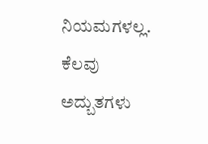ನಿಯಮಗಳಲ್ಲ. ಕೆಲವು ಅದ್ಬುತಗಳು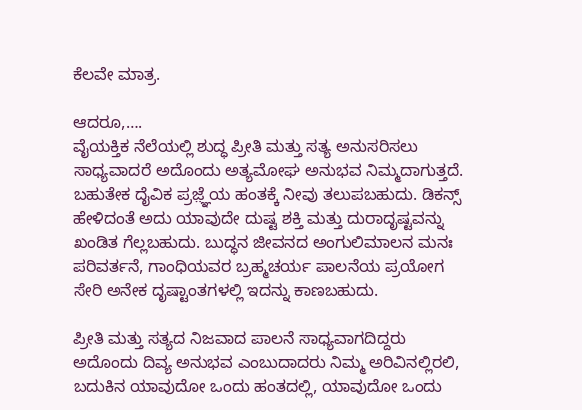ಕೆಲವೇ ಮಾತ್ರ.

ಆದರೂ,….
ವೈಯಕ್ತಿಕ ನೆಲೆಯಲ್ಲಿ ಶುದ್ಧ ಪ್ರೀತಿ ಮತ್ತು ಸತ್ಯ ಅನುಸರಿಸಲು ಸಾಧ್ಯವಾದರೆ ಅದೊಂದು ಅತ್ಯಮೋಘ ಅನುಭವ ನಿಮ್ಮದಾಗುತ್ತದೆ. ಬಹುತೇಕ ದೈವಿಕ ಪ್ರಜ಼್ಞೆಯ ಹಂತಕ್ಕೆ ನೀವು ತಲುಪಬಹುದು. ಡಿಕನ್ಸ್ ಹೇಳಿದಂತೆ ಅದು ಯಾವುದೇ ದುಷ್ಟ ಶಕ್ತಿ ಮತ್ತು ದುರಾದೃಷ್ಟವನ್ನು ಖಂಡಿತ ಗೆಲ್ಲಬಹುದು. ಬುದ್ಧನ ಜೀವನದ ಅಂಗುಲಿಮಾಲನ ಮನಃ ಪರಿವರ್ತನೆ, ಗಾಂಧಿಯವರ ಬ್ರಹ್ಮಚರ್ಯ ಪಾಲನೆಯ ಪ್ರಯೋಗ ಸೇರಿ ಅನೇಕ ದೃಷ್ಟಾಂತಗಳಲ್ಲಿ ಇದನ್ನು ಕಾಣಬಹುದು.

ಪ್ರೀತಿ ಮತ್ತು ಸತ್ಯದ ನಿಜವಾದ ಪಾಲನೆ ಸಾಧ್ಯವಾಗದಿದ್ದರು ಅದೊಂದು ದಿವ್ಯ ಅನುಭವ ಎಂಬುದಾದರು ನಿಮ್ಮ ಅರಿವಿನಲ್ಲಿರಲಿ, ಬದುಕಿನ ಯಾವುದೋ ಒಂದು ಹಂತದಲ್ಲಿ, ಯಾವುದೋ ಒಂದು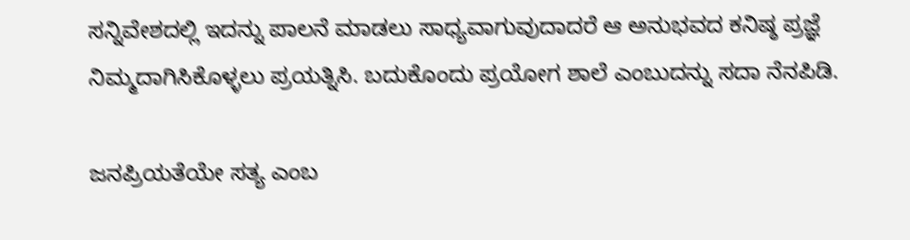ಸನ್ನಿವೇಶದಲ್ಲಿ ಇದನ್ನು ಪಾಲನೆ ಮಾಡಲು ಸಾಧ್ಯವಾಗುವುದಾದರೆ ಆ ಅನುಭವದ ಕನಿಷ್ಠ ಪ್ರಜ್ಞೆ ನಿಮ್ಮದಾಗಿಸಿಕೊಳ್ಳಲು ಪ್ರಯತ್ನಿಸಿ. ಬದುಕೊಂದು ಪ್ರಯೋಗ ಶಾಲೆ ಎಂಬುದನ್ನು ಸದಾ ನೆನಪಿಡಿ.

ಜನಪ್ರಿಯತೆಯೇ ಸತ್ಯ ಎಂಬ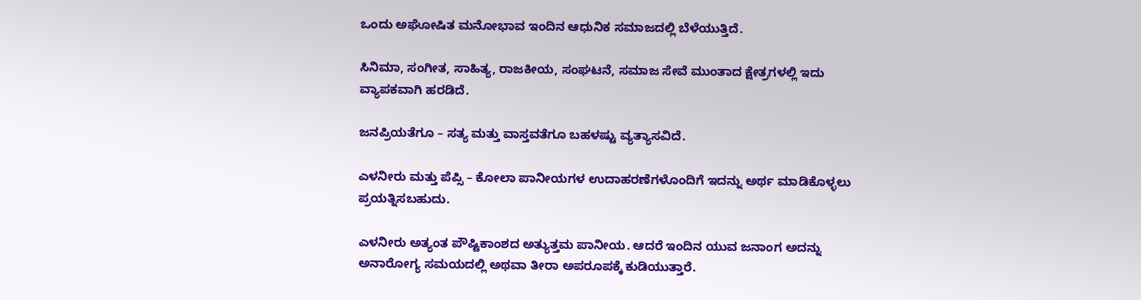ಒಂದು ಅಘೋಷಿತ ಮನೋಭಾವ ಇಂದಿನ ಆಧುನಿಕ ಸಮಾಜದಲ್ಲಿ ಬೆಳೆಯುತ್ತಿದೆ.

ಸಿನಿಮಾ, ಸಂಗೀತ, ಸಾಹಿತ್ಯ, ರಾಜಕೀಯ, ಸಂಘಟನೆ, ಸಮಾಜ ಸೇವೆ ಮುಂತಾದ ಕ್ಷೇತ್ರಗಳಲ್ಲಿ ಇದು ವ್ಯಾಪಕವಾಗಿ ಹರಡಿದೆ.

ಜನಪ್ರಿಯತೆಗೂ – ಸತ್ಯ ಮತ್ತು ವಾಸ್ತವತೆಗೂ ಬಹಳಷ್ಟು ವ್ಯತ್ಯಾಸವಿದೆ.

ಎಳನೀರು ಮತ್ತು ಪೆಪ್ಸಿ – ಕೋಲಾ ಪಾನೀಯಗಳ ಉದಾಹರಣೆಗಳೊಂದಿಗೆ ಇದನ್ನು ಅರ್ಥ ಮಾಡಿಕೊಳ್ಳಲು ಪ್ರಯತ್ನಿಸಬಹುದು.

ಎಳನೀರು ಅತ್ಯಂತ ಪೌಷ್ಟಿಕಾಂಶದ ಅತ್ಯುತ್ತಮ ಪಾನೀಯ. ಆದರೆ ಇಂದಿನ ಯುವ ಜನಾಂಗ ಅದನ್ನು ಅನಾರೋಗ್ಯ ಸಮಯದಲ್ಲಿ ಅಥವಾ ತೀರಾ ಅಪರೂಪಕ್ಕೆ ಕುಡಿಯುತ್ತಾರೆ.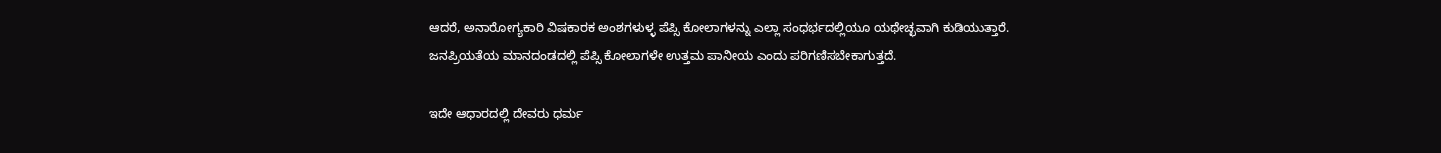ಆದರೆ, ಅನಾರೋಗ್ಯಕಾರಿ ವಿಷಕಾರಕ ಅಂಶಗಳುಳ್ಳ ಪೆಪ್ಸಿ ಕೋಲಾಗಳನ್ನು ಎಲ್ಲಾ ಸಂಧರ್ಭದಲ್ಲಿಯೂ ಯಥೇಚ್ಛವಾಗಿ ಕುಡಿಯುತ್ತಾರೆ.
ಜನಪ್ರಿಯತೆಯ ಮಾನದಂಡದಲ್ಲಿ ಪೆಪ್ಸಿ ಕೋಲಾಗಳೇ ಉತ್ತಮ ಪಾನೀಯ ಎಂದು ಪರಿಗಣಿಸಬೇಕಾಗುತ್ತದೆ.

ಇದೇ ಆಧಾರದಲ್ಲಿ ದೇವರು ಧರ್ಮ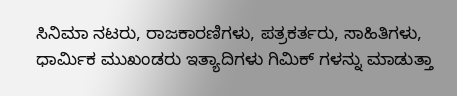ಸಿನಿಮಾ ನಟರು, ರಾಜಕಾರಣಿಗಳು, ಪತ್ರಕರ್ತರು, ಸಾಹಿತಿಗಳು, ಧಾರ್ಮಿಕ ಮುಖಂಡರು ಇತ್ಯಾದಿಗಳು ಗಿಮಿಕ್ ಗಳನ್ನು ಮಾಡುತ್ತಾ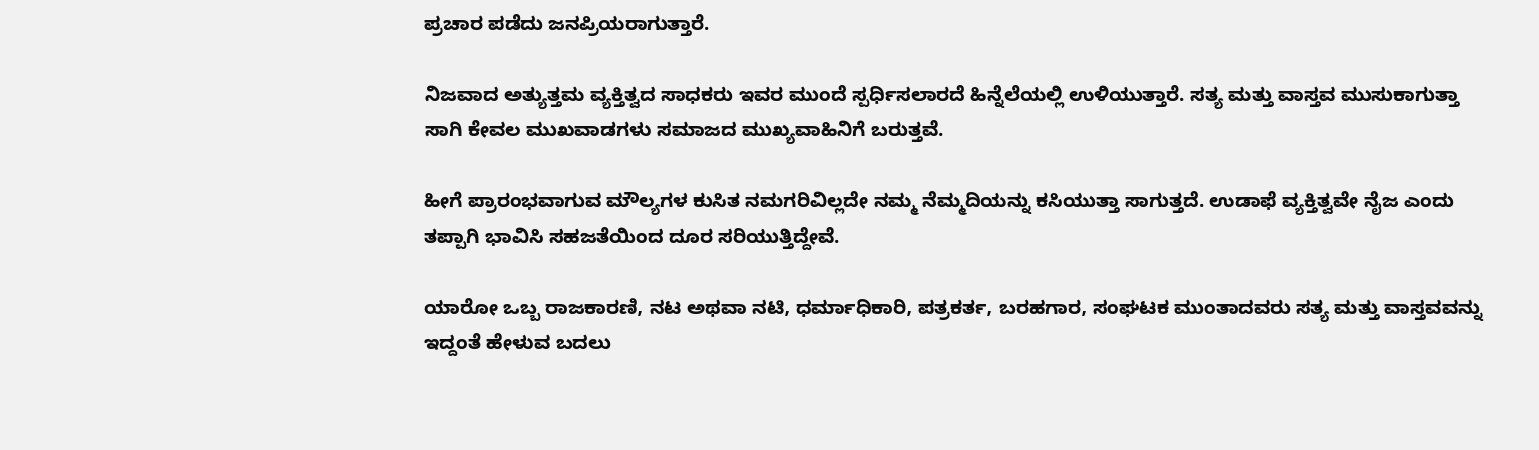ಪ್ರಚಾರ ಪಡೆದು ಜನಪ್ರಿಯರಾಗುತ್ತಾರೆ.

ನಿಜವಾದ ಅತ್ಯುತ್ತಮ ವ್ಯಕ್ತಿತ್ವದ ಸಾಧಕರು ಇವರ ಮುಂದೆ ಸ್ಪರ್ಧಿಸಲಾರದೆ ಹಿನ್ನೆಲೆಯಲ್ಲಿ ಉಳಿಯುತ್ತಾರೆ. ಸತ್ಯ ಮತ್ತು ವಾಸ್ತವ ಮುಸುಕಾಗುತ್ತಾ ಸಾಗಿ ಕೇವಲ ಮುಖವಾಡಗಳು ಸಮಾಜದ ಮುಖ್ಯವಾಹಿನಿಗೆ ಬರುತ್ತವೆ.

ಹೀಗೆ ಪ್ರಾರಂಭವಾಗುವ ಮೌಲ್ಯಗಳ ಕುಸಿತ ನಮಗರಿವಿಲ್ಲದೇ ನಮ್ಮ ನೆಮ್ಮದಿಯನ್ನು ಕಸಿಯುತ್ತಾ ಸಾಗುತ್ತದೆ. ಉಡಾಫೆ ವ್ಯಕ್ತಿತ್ವವೇ ನೈಜ ಎಂದು ತಪ್ಪಾಗಿ ಭಾವಿಸಿ ಸಹಜತೆಯಿಂದ ದೂರ ಸರಿಯುತ್ತಿದ್ದೇವೆ.

ಯಾರೋ ಒಬ್ಬ ರಾಜಕಾರಣಿ, ನಟ ಅಥವಾ ನಟಿ, ಧರ್ಮಾಧಿಕಾರಿ, ಪತ್ರಕರ್ತ, ಬರಹಗಾರ, ಸಂಘಟಕ ಮುಂತಾದವರು ಸತ್ಯ ಮತ್ತು ವಾಸ್ತವವನ್ನು ಇದ್ದಂತೆ ಹೇಳುವ ಬದಲು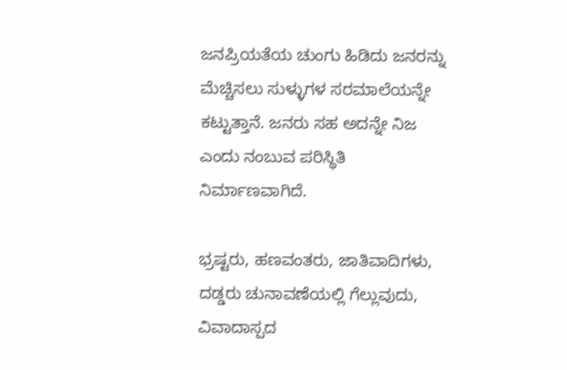ಜನಪ್ರಿಯತೆಯ ಚುಂಗು ಹಿಡಿದು ಜನರನ್ನು ಮೆಚ್ಚಿಸಲು ಸುಳ್ಳುಗಳ ಸರಮಾಲೆಯನ್ನೇ ಕಟ್ಟುತ್ತಾನೆ. ಜನರು ಸಹ ಅದನ್ನೇ ನಿಜ ಎಂದು ನಂಬುವ ಪರಿಸ್ಥಿತಿ ನಿರ್ಮಾಣವಾಗಿದೆ.

ಭ್ರಷ್ಟರು, ಹಣವಂತರು, ಜಾತಿವಾದಿಗಳು, ದಡ್ಡರು ಚುನಾವಣೆಯಲ್ಲಿ ಗೆಲ್ಲುವುದು, ವಿವಾದಾಸ್ಪದ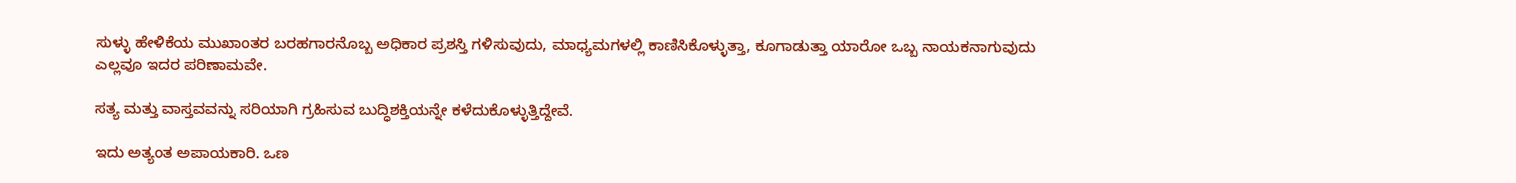ಸುಳ್ಳು ಹೇಳಿಕೆಯ ಮುಖಾಂತರ ಬರಹಗಾರನೊಬ್ಬ ಅಧಿಕಾರ ಪ್ರಶಸ್ತಿ ಗಳಿಸುವುದು, ಮಾಧ್ಯಮಗಳಲ್ಲಿ ಕಾಣಿಸಿಕೊಳ್ಳುತ್ತಾ, ಕೂಗಾಡುತ್ತಾ ಯಾರೋ ಒಬ್ಬ ನಾಯಕನಾಗುವುದು ಎಲ್ಲವೂ ಇದರ ಪರಿಣಾಮವೇ.

ಸತ್ಯ ಮತ್ತು ವಾಸ್ತವವನ್ನು ಸರಿಯಾಗಿ ಗ್ರಹಿಸುವ ಬುದ್ಧಿಶಕ್ತಿಯನ್ನೇ ಕಳೆದುಕೊಳ್ಳುತ್ತಿದ್ದೇವೆ.

ಇದು ಅತ್ಯಂತ ಅಪಾಯಕಾರಿ. ಒಣ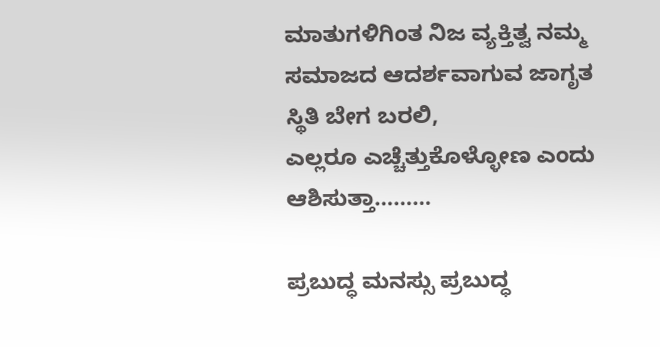ಮಾತುಗಳಿಗಿಂತ ನಿಜ ವ್ಯಕ್ತಿತ್ವ ನಮ್ಮ ಸಮಾಜದ ಆದರ್ಶವಾಗುವ ಜಾಗೃತ ಸ್ಥಿತಿ ಬೇಗ ಬರಲಿ,
ಎಲ್ಲರೂ ಎಚ್ಚೆತ್ತುಕೊಳ್ಳೋಣ ಎಂದು
ಆಶಿಸುತ್ತಾ………

ಪ್ರಬುದ್ಧ ಮನಸ್ಸು ಪ್ರಬುದ್ಧ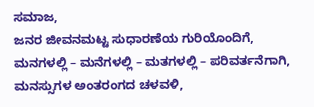ಸಮಾಜ,
ಜನರ ಜೀವನಮಟ್ಟ ಸುಧಾರಣೆಯ ಗುರಿಯೊಂದಿಗೆ,
ಮನಗಳಲ್ಲಿ – ಮನೆಗಳಲ್ಲಿ – ಮತಗಳಲ್ಲಿ – ಪರಿವರ್ತನೆಗಾಗಿ,
ಮನಸ್ಸುಗಳ ಅಂತರಂಗದ ಚಳವಳಿ,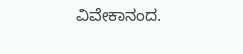ವಿವೇಕಾನಂದ.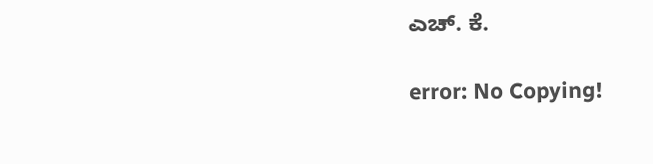ಎಚ್. ಕೆ.

error: No Copying!